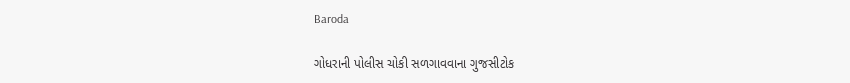Baroda

ગોધરાની પોલીસ ચોકી સળગાવવાના ગુજસીટોક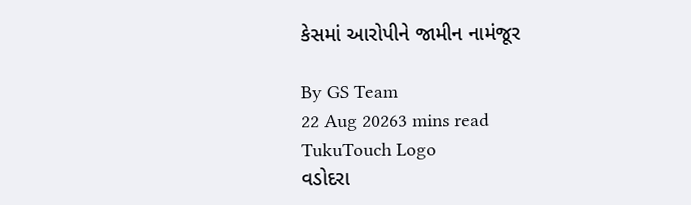કેસમાં આરોપીને જામીન નામંજૂર

By GS Team
22 Aug 20263 mins read
TukuTouch Logo
વડોદરા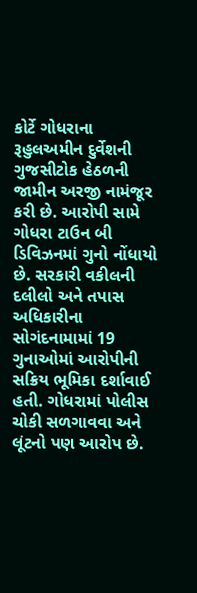કોર્ટે ગોધરાના રૂહુલઅમીન દુર્વેશની ગુજસીટોક હેઠળની જામીન અરજી નામંજૂર કરી છે. આરોપી સામે ગોધરા ટાઉન બી ડિવિઝનમાં ગુનો નોંધાયો છે. સરકારી વકીલની દલીલો અને તપાસ અધિકારીના સોગંદનામામાં 19 ગુનાઓમાં આરોપીની સક્રિય ભૂમિકા દર્શાવાઈ હતી. ગોધરામાં પોલીસ ચોકી સળગાવવા અને લૂંટનો પણ આરોપ છે.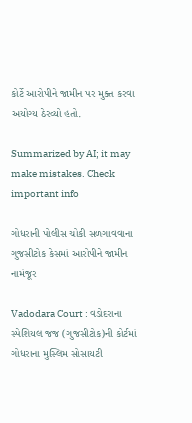કોર્ટે આરોપીને જામીન પર મુક્ત કરવા અયોગ્ય ઠેરવ્યો હતો.

Summarized by AI; it may make mistakes. Check important info

ગોધરાની પોલીસ ચોકી સળગાવવાના ગુજસીટોક કેસમાં આરોપીને જામીન નામંજૂર

Vadodara Court : વડોદરાના સ્પેશિયલ જજ (ગુજસીટોક)ની કોર્ટમાં ગોધરાના મુસ્લિમ સોસાયટી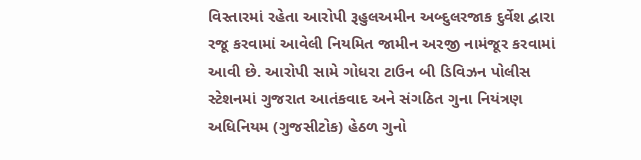વિસ્તારમાં રહેતા આરોપી રૂહુલઅમીન અબ્દુલરજાક દુર્વેશ દ્વારા રજૂ કરવામાં આવેલી નિયમિત જામીન અરજી નામંજૂર કરવામાં આવી છે. આરોપી સામે ગોધરા ટાઉન બી ડિવિઝન પોલીસ સ્ટેશનમાં ગુજરાત આતંકવાદ અને સંગઠિત ગુના નિયંત્રણ અધિનિયમ (ગુજસીટોક) હેઠળ ગુનો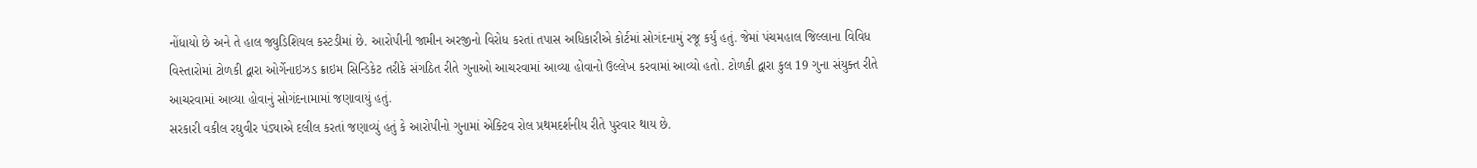નોંધાયો છે અને તે હાલ જ્યુડિશિયલ કસ્ટડીમાં છે. આરોપીની જામીન અરજીનો વિરોધ કરતાં તપાસ અધિકારીએ કોર્ટમાં સોગંદનામું રજૂ કર્યું હતું. જેમાં પંચમહાલ જિલ્લાના વિવિધ વિસ્તારોમાં ટોળકી દ્વારા ઓર્ગેનાઇઝડ ક્રાઇમ સિન્ડિકેટ તરીકે સંગઠિત રીતે ગુનાઓ આચરવામાં આવ્યા હોવાનો ઉલ્લેખ કરવામાં આવ્યો હતો. ટોળકી દ્વારા કુલ 19 ગુના સંયુક્ત રીતે આચરવામાં આવ્યા હોવાનું સોગંદનામામાં જણાવાયું હતું.
સરકારી વકીલ રઘુવીર પંડ્યાએ દલીલ કરતાં જણાવ્યું હતું કે આરોપીનો ગુનામાં એક્ટિવ રોલ પ્રથમદર્શનીય રીતે પુરવાર થાય છે.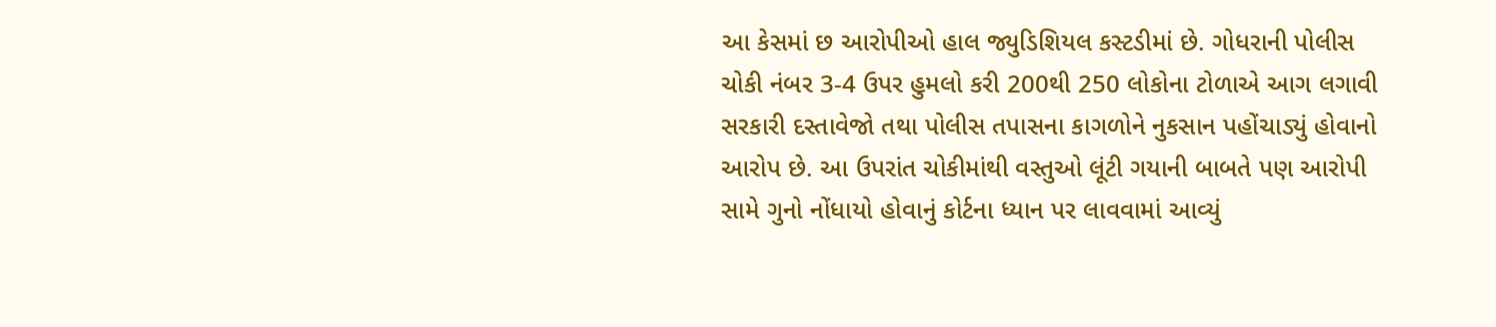આ કેસમાં છ આરોપીઓ હાલ જ્યુડિશિયલ કસ્ટડીમાં છે. ગોધરાની પોલીસ ચોકી નંબર 3-4 ઉપર હુમલો કરી 200થી 250 લોકોના ટોળાએ આગ લગાવી સરકારી દસ્તાવેજો તથા પોલીસ તપાસના કાગળોને નુકસાન પહોંચાડ્યું હોવાનો આરોપ છે. આ ઉપરાંત ચોકીમાંથી વસ્તુઓ લૂંટી ગયાની બાબતે પણ આરોપી સામે ગુનો નોંધાયો હોવાનું કોર્ટના ધ્યાન પર લાવવામાં આવ્યું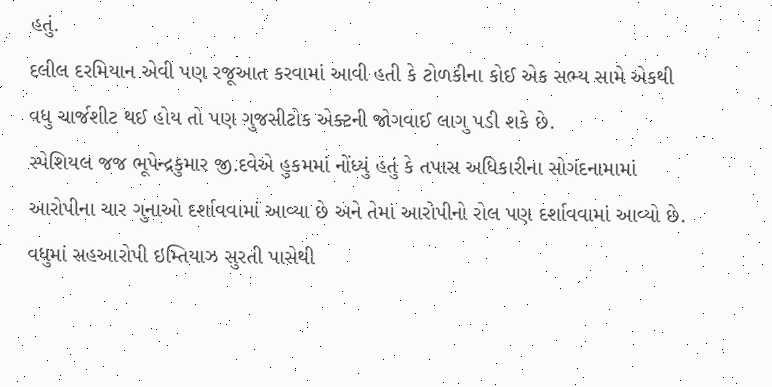હતું.
દલીલ દરમિયાન એવી પણ રજૂઆત કરવામાં આવી હતી કે ટોળકીના કોઈ એક સભ્ય સામે એકથી વધુ ચાર્જશીટ થઈ હોય તો પણ ગુજસીટોક એક્ટની જોગવાઈ લાગુ પડી શકે છે.
સ્પેશિયલ જજ ભૂપેન્દ્રકુમાર જી.દવેએ હુકમમાં નોંધ્યું હતું કે તપાસ અધિકારીના સોગંદનામામાં આરોપીના ચાર ગુનાઓ દર્શાવવામાં આવ્યા છે અને તેમાં આરોપીનો રોલ પણ દર્શાવવામાં આવ્યો છે. વધુમાં સહઆરોપી ઇમ્તિયાઝ સુરતી પાસેથી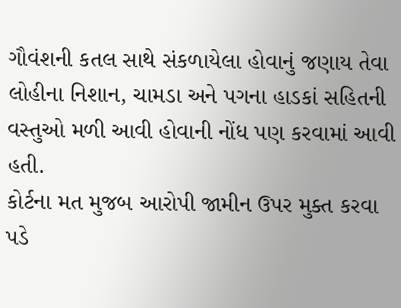ગૌવંશની કતલ સાથે સંકળાયેલા હોવાનું જણાય તેવા લોહીના નિશાન, ચામડા અને પગના હાડકાં સહિતની વસ્તુઓ મળી આવી હોવાની નોંધ પણ કરવામાં આવી હતી.
કોર્ટના મત મુજબ આરોપી જામીન ઉપર મુક્ત કરવા પડે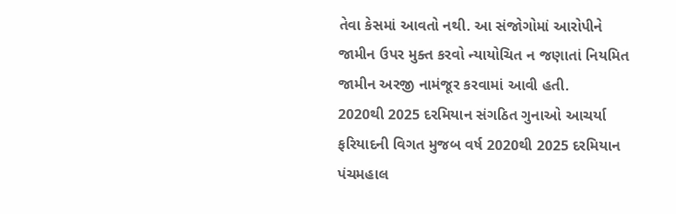તેવા કેસમાં આવતો નથી. આ સંજોગોમાં આરોપીને જામીન ઉપર મુક્ત કરવો ન્યાયોચિત ન જણાતાં નિયમિત જામીન અરજી નામંજૂર કરવામાં આવી હતી.
2020થી 2025 દરમિયાન સંગઠિત ગુનાઓ આચર્યા
ફરિયાદની વિગત મુજબ વર્ષ 2020થી 2025 દરમિયાન પંચમહાલ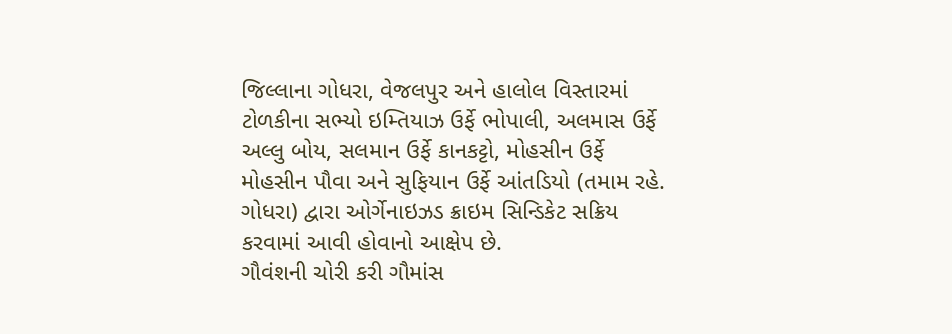જિલ્લાના ગોધરા, વેજલપુર અને હાલોલ વિસ્તારમાં ટોળકીના સભ્યો ઇમ્તિયાઝ ઉર્ફે ભોપાલી, અલમાસ ઉર્ફે અલ્લુ બોય, સલમાન ઉર્ફે કાનકટ્ટો, મોહસીન ઉર્ફે મોહસીન પૌવા અને સુફિયાન ઉર્ફે આંતડિયો (તમામ રહે. ગોધરા) દ્વારા ઓર્ગેનાઇઝડ ક્રાઇમ સિન્ડિકેટ સક્રિય કરવામાં આવી હોવાનો આક્ષેપ છે.
ગૌવંશની ચોરી કરી ગૌમાંસ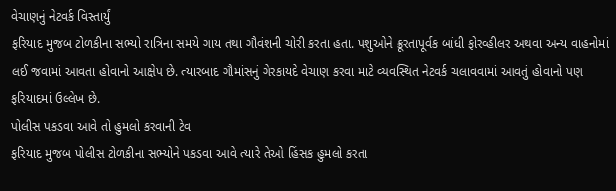વેચાણનું નેટવર્ક વિસ્તાર્યું
ફરિયાદ મુજબ ટોળકીના સભ્યો રાત્રિના સમયે ગાય તથા ગૌવંશની ચોરી કરતા હતા. પશુઓને ક્રૂરતાપૂર્વક બાંધી ફોરવ્હીલર અથવા અન્ય વાહનોમાં લઈ જવામાં આવતા હોવાનો આક્ષેપ છે. ત્યારબાદ ગૌમાંસનું ગેરકાયદે વેચાણ કરવા માટે વ્યવસ્થિત નેટવર્ક ચલાવવામાં આવતું હોવાનો પણ ફરિયાદમાં ઉલ્લેખ છે.
પોલીસ પકડવા આવે તો હુમલો કરવાની ટેવ
ફરિયાદ મુજબ પોલીસ ટોળકીના સભ્યોને પકડવા આવે ત્યારે તેઓ હિંસક હુમલો કરતા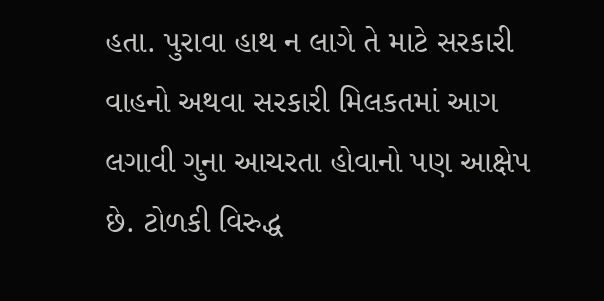હતા. પુરાવા હાથ ન લાગે તે માટે સરકારી વાહનો અથવા સરકારી મિલકતમાં આગ લગાવી ગુના આચરતા હોવાનો પણ આક્ષેપ છે. ટોળકી વિરુદ્ધ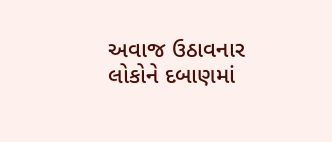અવાજ ઉઠાવનાર લોકોને દબાણમાં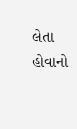લેતા હોવાનો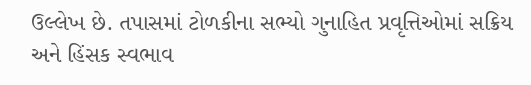ઉલ્લેખ છે. તપાસમાં ટોળકીના સભ્યો ગુનાહિત પ્રવૃત્તિઓમાં સક્રિય અને હિંસક સ્વભાવ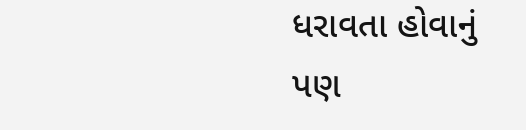ધરાવતા હોવાનું પણ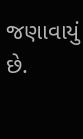જણાવાયું છે.